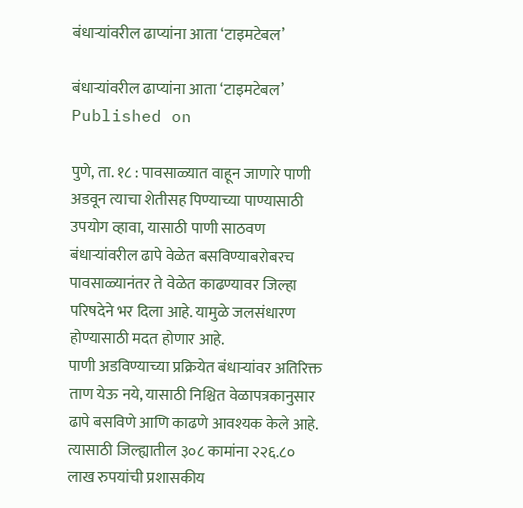बंधाऱ्यांवरील ढाप्यांना आता ‘टाइमटेबल’

बंधाऱ्यांवरील ढाप्यांना आता ‘टाइमटेबल’
Published on

पुणे, ता. १८ : पावसाळ्यात वाहून जाणारे पाणी अडवून त्याचा शेतीसह पिण्याच्या पाण्यासाठी उपयोग व्हावा, यासाठी पाणी साठवण बंधाऱ्यांवरील ढापे वेळेत बसविण्याबरोबरच पावसाळ्यानंतर ते वेळेत काढण्यावर जिल्हा परिषदेने भर दिला आहे. यामुळे जलसंधारण होण्यासाठी मदत होणार आहे.
पाणी अडविण्याच्या प्रक्रियेत बंधाऱ्यांवर अतिरिक्त ताण येऊ नये, यासाठी निश्चित वेळापत्रकानुसार ढापे बसविणे आणि काढणे आवश्यक केले आहे. त्यासाठी जिल्ह्यातील ३०८ कामांना २२६.८० लाख रुपयांची प्रशासकीय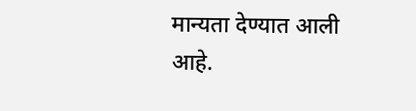मान्यता देण्यात आली आहे.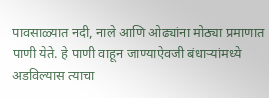पावसाळ्यात नदी, नाले आणि ओढ्यांना मोठ्या प्रमाणात पाणी येते. हे पाणी वाहून जाण्याऐवजी बंधाऱ्यांमध्ये अडविल्यास त्याचा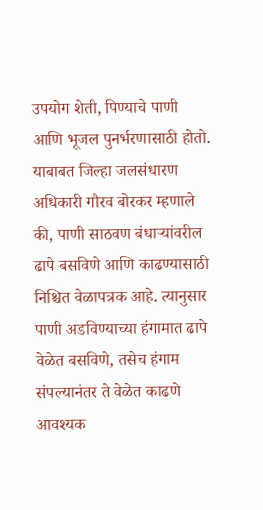उपयोग शेती, पिण्याचे पाणी आणि भूजल पुनर्भरणासाठी होतो. याबाबत जिल्हा जलसंधारण अधिकारी गौरव बोरकर म्हणाले की, पाणी साठवण बंधाऱ्यांवरील ढापे बसविणे आणि काढण्यासाठी निश्चित वेळापत्रक आहे. त्यानुसार पाणी अडविण्याच्या हंगामात ढापे वेळेत बसविणे, तसेच हंगाम संपल्यानंतर ते वेळेत काढणे आवश्यक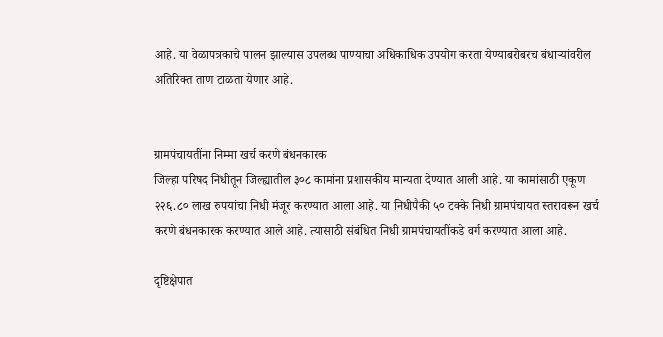आहे. या वेळापत्रकाचे पालन झाल्यास उपलब्ध पाण्याचा अधिकाधिक उपयोग करता येण्याबरोबरच बंधाऱ्यांवरील अतिरिक्त ताण टाळता येणार आहे.


ग्रामपंचायतींना निम्मा खर्च करणे बंधनकारक
जिल्हा परिषद निधीतून जिल्ह्यातील ३०८ कामांना प्रशासकीय मान्यता देण्यात आली आहे. या कामांसाठी एकूण २२६.८० लाख रुपयांचा निधी मंजूर करण्यात आला आहे. या निधीपैकी ५० टक्के निधी ग्रामपंचायत स्तरावरून खर्च करणे बंधनकारक करण्यात आले आहे. त्यासाठी संबंधित निधी ग्रामपंचायतींकडे वर्ग करण्यात आला आहे.

दृष्टिक्षेपात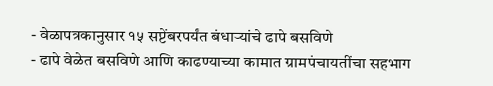- वेळापत्रकानुसार १५ सप्टेंबरपर्यंत बंधाऱ्यांचे ढापे बसविणे
- ढापे वेळेत बसविणे आणि काढण्याच्या कामात ग्रामपंचायतींचा सहभाग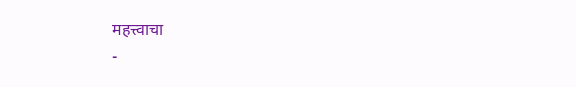महत्त्वाचा
-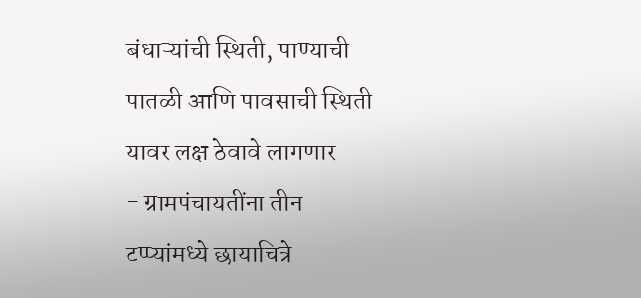बंधाऱ्यांची स्थिती, पाण्याची पातळी आणि पावसाची स्थिती यावर लक्ष ठेवावे लागणार
- ग्रामपंचायतींना तीन टप्प्यांमध्ये छायाचित्रे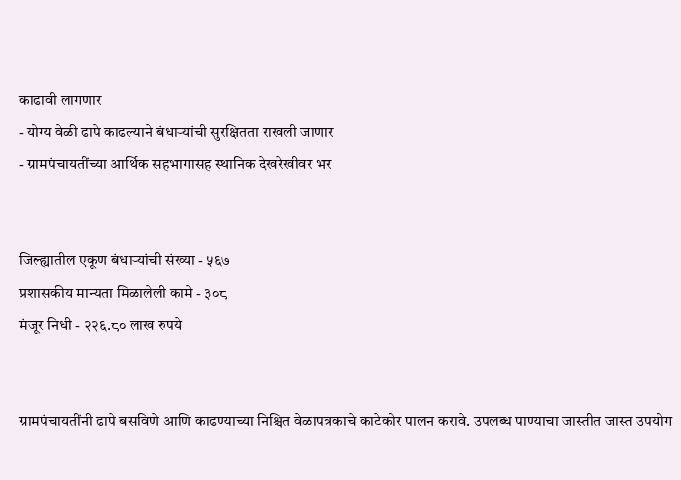काढावी लागणार
- योग्य वेळी ढापे काढल्याने बंधाऱ्यांची सुरक्षितता राखली जाणार
- ग्रामपंचायतींच्या आर्थिक सहभागासह स्थानिक देखरेखीवर भर


जिल्ह्यातील एकूण बंधाऱ्यांची संख्या - ५६७
प्रशासकीय मान्यता मिळालेली कामे - ३०८
मंजूर निधी - २२६.८० लाख रुपये


ग्रामपंचायतींनी ढापे बसविणे आणि काढण्याच्या निश्चित वेळापत्रकाचे काटेकोर पालन करावे. उपलब्ध पाण्याचा जास्तीत जास्त उपयोग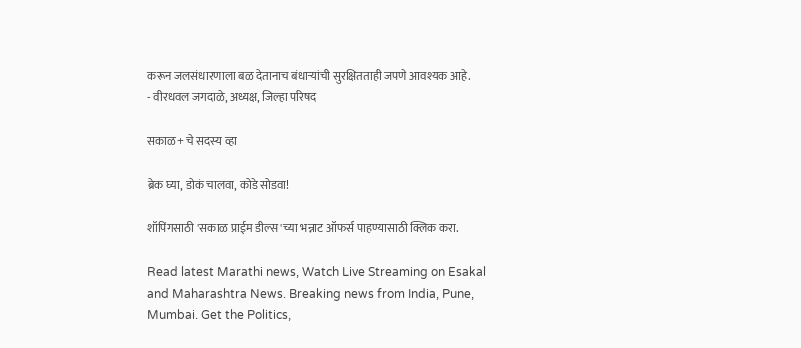करून जलसंधारणाला बळ देतानाच बंधाऱ्यांची सुरक्षितताही जपणे आवश्यक आहे.
- वीरधवल जगदाळे, अध्यक्ष, जिल्हा परिषद

सकाळ+ चे सदस्य व्हा

ब्रेक घ्या, डोकं चालवा, कोडे सोडवा!

शॉपिंगसाठी 'सकाळ प्राईम डील्स'च्या भन्नाट ऑफर्स पाहण्यासाठी क्लिक करा.

Read latest Marathi news, Watch Live Streaming on Esakal and Maharashtra News. Breaking news from India, Pune, Mumbai. Get the Politics,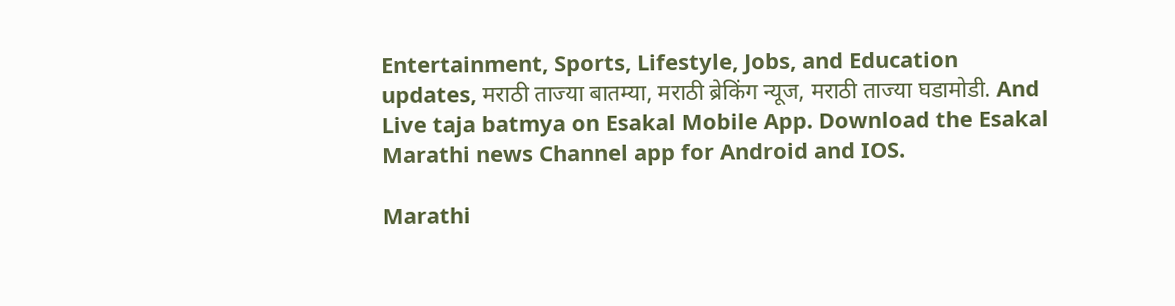Entertainment, Sports, Lifestyle, Jobs, and Education updates, मराठी ताज्या बातम्या, मराठी ब्रेकिंग न्यूज, मराठी ताज्या घडामोडी. And Live taja batmya on Esakal Mobile App. Download the Esakal Marathi news Channel app for Android and IOS.

Marathi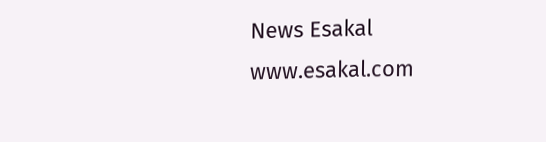News Esakal
www.esakal.com